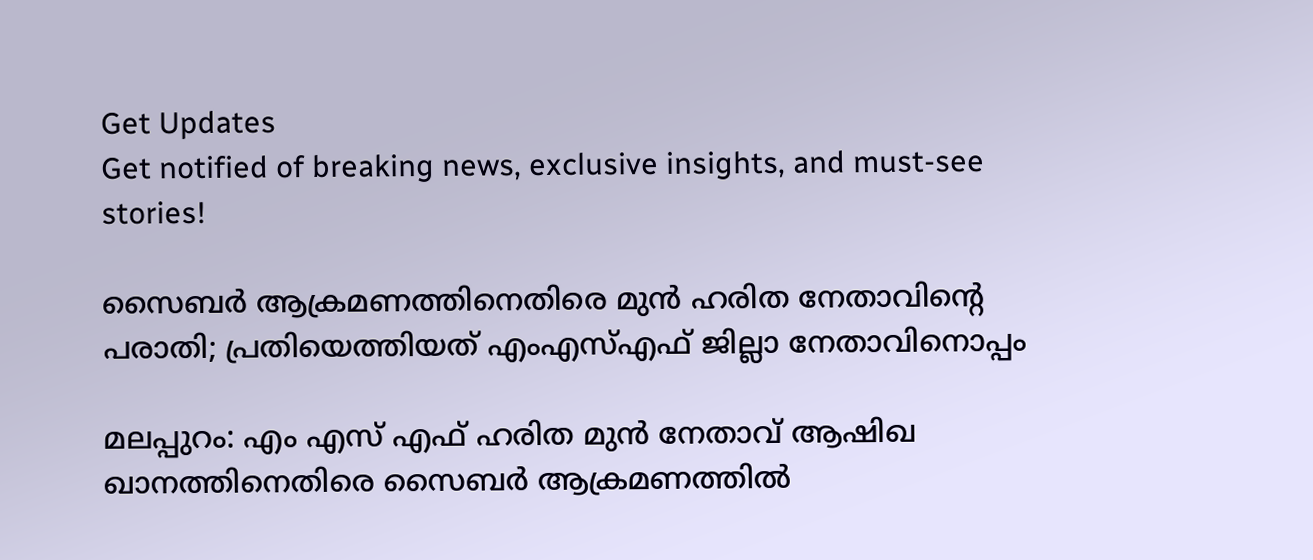Get Updates
Get notified of breaking news, exclusive insights, and must-see stories!

സൈബര്‍ ആക്രമണത്തിനെതിരെ മുന്‍ ഹരിത നേതാവിന്റെ പരാതി; പ്രതിയെത്തിയത് എംഎസ്എഫ് ജില്ലാ നേതാവിനൊപ്പം

മലപ്പുറം: എം എസ് എഫ് ഹരിത മുന്‍ നേതാവ് ആഷിഖ ഖാനത്തിനെതിരെ സൈബര്‍ ആക്രമണത്തില്‍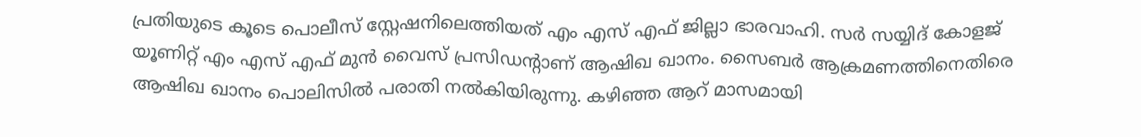പ്രതിയുടെ കൂടെ പൊലീസ് സ്റ്റേഷനിലെത്തിയത് എം എസ് എഫ് ജില്ലാ ഭാരവാഹി. സര്‍ സയ്യിദ് കോളജ് യൂണിറ്റ് എം എസ് എഫ് മുന്‍ വൈസ് പ്രസിഡന്റാണ് ആഷിഖ ഖാനം. സൈബര്‍ ആക്രമണത്തിനെതിരെ ആഷിഖ ഖാനം പൊലിസില്‍ പരാതി നല്‍കിയിരുന്നു. കഴിഞ്ഞ ആറ് മാസമായി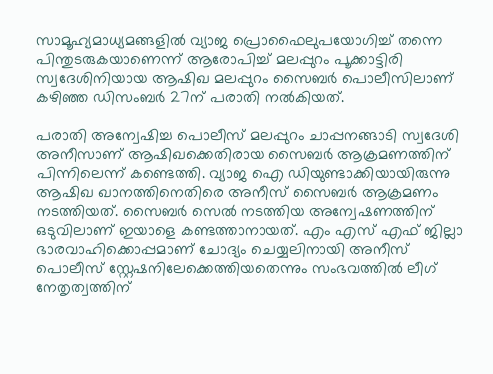സാമൂഹ്യമാധ്യമങ്ങളില്‍ വ്യാജ പ്രൊഫൈലുപയോഗിച്ച് തന്നെ പിന്തുടരുകയാണെന്ന് ആരോപിച്ച് മലപ്പുറം പൂക്കാട്ടിരി സ്വദേശിനിയായ ആഷിഖ മലപ്പുറം സൈബര്‍ പൊലീസിലാണ് കഴിഞ്ഞ ഡിസംബര്‍ 27ന് പരാതി നല്‍കിയത്.

പരാതി അന്വേഷിച്ച പൊലീസ് മലപ്പുറം ചാപ്പനങ്ങാടി സ്വദേശി അനീസാണ് ആഷിഖക്കെതിരായ സൈബര്‍ ആക്രമണത്തിന് പിന്നിലെന്ന് കണ്ടെത്തി. വ്യാജ ഐ ഡിയുണ്ടാക്കിയായിരുന്നു ആഷിഖ ഖാനത്തിനെതിരെ അനീസ് സൈബര്‍ ആക്രമണം നടത്തിയത്. സൈബര്‍ സെല്‍ നടത്തിയ അന്വേഷണത്തിന് ഒടുവിലാണ് ഇയാളെ കണ്ടത്താനായത്. എം എസ് എഫ് ജില്ലാ ഭാരവാഹിക്കൊപ്പമാണ് ചോദ്യം ചെയ്യലിനായി അനീസ് പൊലീസ് സ്റ്റേഷനിലേക്കെത്തിയതെന്നും സംഭവത്തില്‍ ലീഗ് നേതൃത്വത്തിന്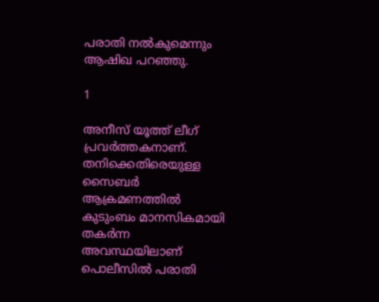പരാതി നല്‍കുമെന്നും ആഷിഖ പറഞ്ഞു.

1

അനീസ് യൂത്ത് ലീഗ് പ്രവര്‍ത്തകനാണ്. തനിക്കെതിരെയുള്ള സൈബര്‍ ആക്രമണത്തില്‍ കുടുംബം മാനസികമായി തകര്‍ന്ന അവസ്ഥയിലാണ് പൊലീസില്‍ പരാതി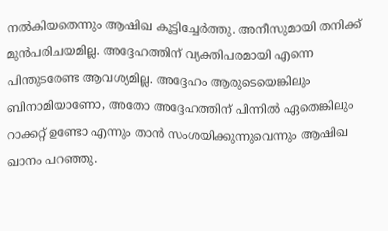നല്‍കിയതെന്നും ആഷിഖ കൂട്ടിച്ചേര്‍ത്തു. അനീസുമായി തനിക്ക് മുന്‍പരിചയമില്ല. അദ്ദേഹത്തിന് വ്യക്തിപരമായി എന്നെ പിന്തുടരേണ്ട ആവശ്യമില്ല. അദ്ദേഹം ആരുടെയെങ്കിലും ബിനാമിയാണോ, അതോ അദ്ദേഹത്തിന് പിന്നില്‍ ഏതെങ്കിലും റാക്കറ്റ് ഉണ്ടോ എന്നും താന്‍ സംശയിക്കുന്നുവെന്നും ആഷിഖ ഖാനം പറഞ്ഞു.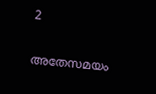2

അതേസമയം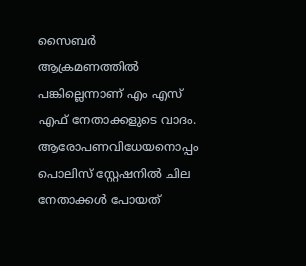സൈബര്‍ ആക്രമണത്തില്‍ പങ്കില്ലെന്നാണ് എം എസ് എഫ് നേതാക്കളുടെ വാദം. ആരോപണവിധേയനൊപ്പം പൊലിസ് സ്റ്റേഷനില്‍ ചില നേതാക്കള്‍ പോയത്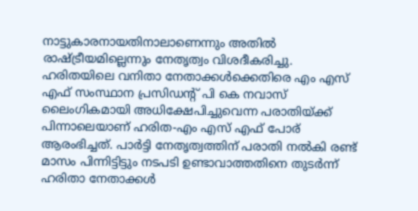നാട്ടുകാരനായതിനാലാണെന്നും അതില്‍ രാഷ്ട്രീയമില്ലെന്നും നേതൃത്വം വിശദീകരിച്ചു. ഹരിതയിലെ വനിതാ നേതാക്കള്‍ക്കെതിരെ എം എസ് എഫ് സംസ്ഥാന പ്രസിഡന്റ് പി കെ നവാസ് ലൈംഗികമായി അധിക്ഷേപിച്ചുവെന്ന പരാതിയ്ക്ക് പിന്നാലെയാണ് ഹരിത-എം എസ് എഫ് പോര് ആരംഭിച്ചത്. പാര്‍ട്ടി നേതൃത്വത്തിന് പരാതി നല്‍കി രണ്ട് മാസം പിന്നിട്ടിട്ടും നടപടി ഉണ്ടാവാത്തതിനെ തുടര്‍ന്ന് ഹരിതാ നേതാക്കള്‍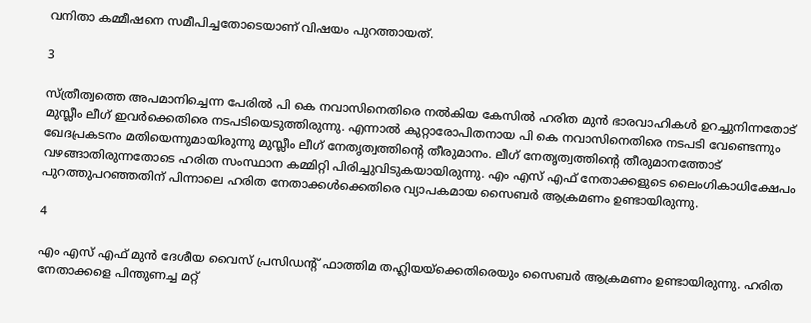വനിതാ കമ്മീഷനെ സമീപിച്ചതോടെയാണ് വിഷയം പുറത്തായത്.

3

സ്ത്രീത്വത്തെ അപമാനിച്ചെന്ന പേരില്‍ പി കെ നവാസിനെതിരെ നല്‍കിയ കേസില്‍ ഹരിത മുന്‍ ഭാരവാഹികള്‍ ഉറച്ചുനിന്നതോട് മുസ്ലീം ലീഗ് ഇവര്‍ക്കെതിരെ നടപടിയെടുത്തിരുന്നു. എന്നാല്‍ കുറ്റാരോപിതനായ പി കെ നവാസിനെതിരെ നടപടി വേണ്ടെന്നും ഖേദപ്രകടനം മതിയെന്നുമായിരുന്നു മുസ്ലീം ലീഗ് നേതൃത്വത്തിന്റെ തീരുമാനം. ലീഗ് നേതൃത്വത്തിന്റെ തീരുമാനത്തോട് വഴങ്ങാതിരുന്നതോടെ ഹരിത സംസ്ഥാന കമ്മിറ്റി പിരിച്ചുവിടുകയായിരുന്നു. എം എസ് എഫ് നേതാക്കളുടെ ലൈംഗികാധിക്ഷേപം പുറത്തുപറഞ്ഞതിന് പിന്നാലെ ഹരിത നേതാക്കള്‍ക്കെതിരെ വ്യാപകമായ സൈബര്‍ ആക്രമണം ഉണ്ടായിരുന്നു.

4

എം എസ് എഫ് മുന്‍ ദേശീയ വൈസ് പ്രസിഡന്റ് ഫാത്തിമ തഹ്ലിയയ്‌ക്കെതിരെയും സൈബര്‍ ആക്രമണം ഉണ്ടായിരുന്നു. ഹരിത നേതാക്കളെ പിന്തുണച്ച മറ്റ്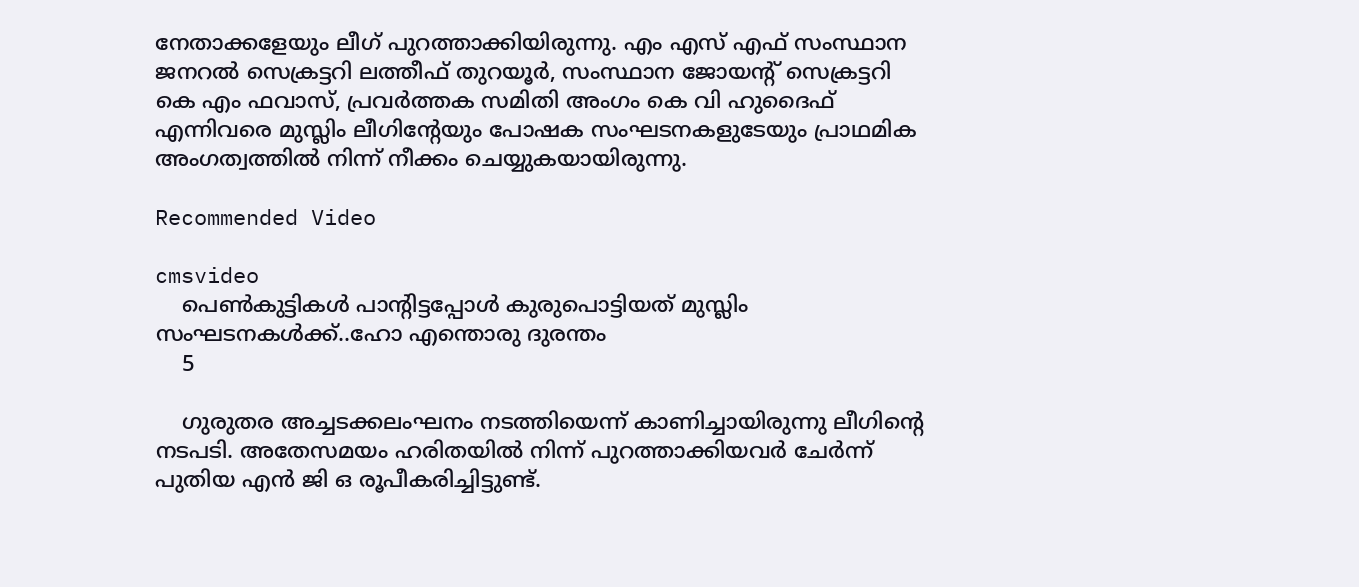നേതാക്കളേയും ലീഗ് പുറത്താക്കിയിരുന്നു. എം എസ് എഫ് സംസ്ഥാന ജനറല്‍ സെക്രട്ടറി ലത്തീഫ് തുറയൂര്‍, സംസ്ഥാന ജോയന്റ് സെക്രട്ടറി കെ എം ഫവാസ്, പ്രവര്‍ത്തക സമിതി അംഗം കെ വി ഹുദൈഫ് എന്നിവരെ മുസ്ലിം ലീഗിന്റേയും പോഷക സംഘടനകളുടേയും പ്രാഥമിക അംഗത്വത്തില്‍ നിന്ന് നീക്കം ചെയ്യുകയായിരുന്നു.

Recommended Video

cmsvideo
    പെൺകുട്ടികൾ പാന്റിട്ടപ്പോൾ കുരുപൊട്ടിയത് മുസ്ലിം സംഘടനകൾക്ക്..ഹോ എന്തൊരു ദുരന്തം
    5

    ഗുരുതര അച്ചടക്കലംഘനം നടത്തിയെന്ന് കാണിച്ചായിരുന്നു ലീഗിന്റെ നടപടി. അതേസമയം ഹരിതയില്‍ നിന്ന് പുറത്താക്കിയവര്‍ ചേര്‍ന്ന് പുതിയ എന്‍ ജി ഒ രൂപീകരിച്ചിട്ടുണ്ട്.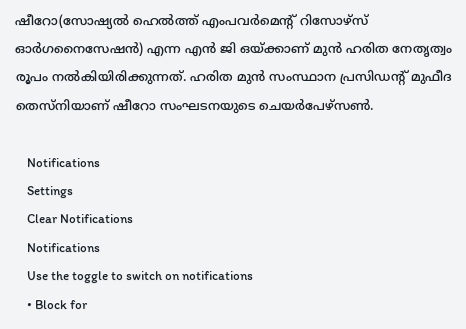ഷീറോ(സോഷ്യല്‍ ഹെല്‍ത്ത് എംപവര്‍മെന്റ് റിസോഴ്‌സ് ഓര്‍ഗനൈസേഷന്‍) എന്ന എന്‍ ജി ഒയ്ക്കാണ് മുന്‍ ഹരിത നേതൃത്വം രൂപം നല്‍കിയിരിക്കുന്നത്. ഹരിത മുന്‍ സംസ്ഥാന പ്രസിഡന്റ് മുഫീദ തെസ്‌നിയാണ് ഷീറോ സംഘടനയുടെ ചെയര്‍പേഴ്‌സണ്‍.

    Notifications
    Settings
    Clear Notifications
    Notifications
    Use the toggle to switch on notifications
    • Block for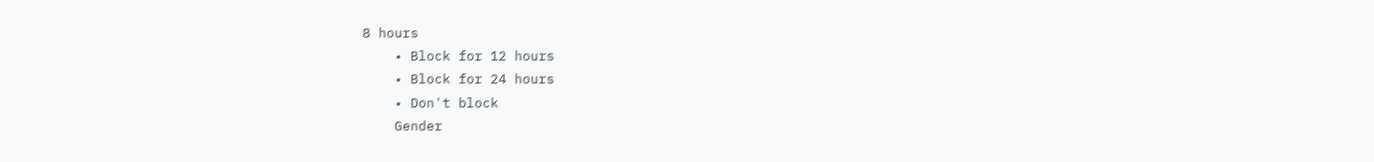8 hours
    • Block for 12 hours
    • Block for 24 hours
    • Don't block
    Gender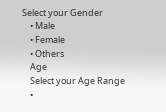Select your Gender
    • Male
    • Female
    • Others
    Age
    Select your Age Range
    •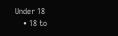Under 18
    • 18 to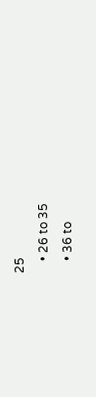25
    • 26 to 35
    • 36 to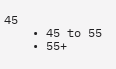45
    • 45 to 55
    • 55+